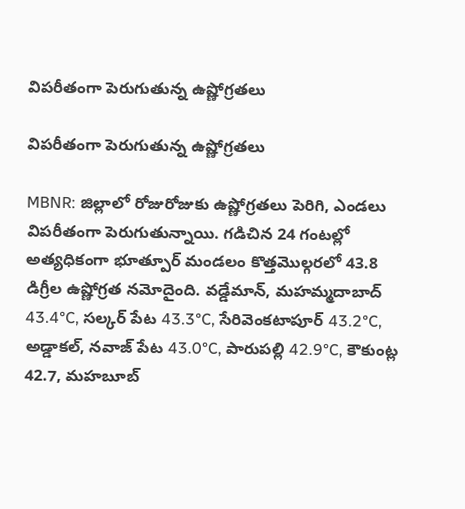విపరీతంగా పెరుగుతున్న ఉష్ణోగ్రతలు

విపరీతంగా పెరుగుతున్న ఉష్ణోగ్రతలు

MBNR: జిల్లాలో రోజురోజుకు ఉష్ణోగ్రతలు పెరిగి, ఎండలు విపరీతంగా పెరుగుతున్నాయి. గడిచిన 24 గంటల్లో అత్యధికంగా భూత్పూర్ మండలం కొత్తమొల్గరలో 43.8 డిగ్రీల ఉష్ణోగ్రత నమోదైంది. వడ్డేమాన్, మహమ్మదాబాద్ 43.4°C, సల్కర్ పేట 43.3°C, సేరివెంకటాపూర్ 43.2°C, అడ్డాకల్, నవాజ్ పేట 43.0°C, పారుపల్లి 42.9°C, కౌకుంట్ల 42.7, మహబూబ్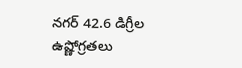నగర్ 42.6 డిగ్రీల ఉష్ణోగ్రతలు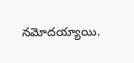నమోదయ్యాయి.